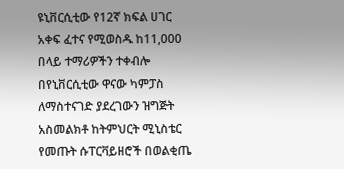ዩኒቨርሲቲው የ12ኛ ክፍል ሀገር አቀፍ ፈተና የሚወስዱ ከ11,000 በላይ ተማሪዎችን ተቀብሎ በየኒቨርሲቲው ዋናው ካምፓስ ለማስተናገድ ያደረገውን ዝግጅት አስመልክቶ ከትምህርት ሚኒስቴር የመጡት ሱፐርቫይዘሮች በወልቂጤ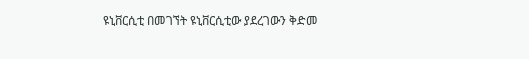ዩኒቨርሲቲ በመገኘት ዩኒቨርሲቲው ያደረገውን ቅድመ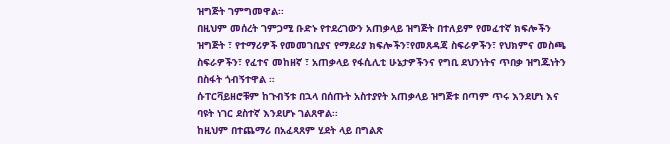ዝግጅት ገምግመዋል፡፡
በዚህም መሰረት ገምጋሚ ቡድኑ የተደረገውን አጠቃላይ ዝግጅት በተለይም የመፈተኛ ክፍሎችን ዝግጅት ፣ የተማሪዎች የመመገቢያና የማደሪያ ክፍሎችን፣የመጸዳጃ ስፍራዎችን፣ የህክምና መስጫ ስፍራዎችን፣ የፈተና መከዘኛ ፣ አጠቃላይ የፋሲሊቲ ሁኔታዎችንና የግቢ ደህንነትና ጥበቃ ዝግጁነትን በስፋት ጎብኝተዋል ።
ሱፐርቫይዘሮቹም ከጉብኝቱ በኋላ በሰጡት አስተያየት አጠቃላይ ዝግጅቱ በጣም ጥሩ እንደሆነ እና ባዩት ነገር ደስተኛ እንደሆኑ ገልጸዋል፡፡
ከዚህም በተጨማሪ በአፈጻጸም ሂደት ላይ በግልጽ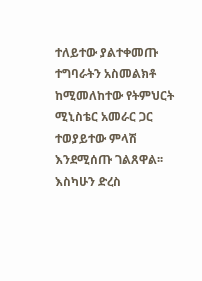ተለይተው ያልተቀመጡ ተግባራትን አስመልክቶ ከሚመለከተው የትምህርት ሚኒስቴር አመራር ጋር ተወያይተው ምላሽ እንደሚሰጡ ገልጸዋል፡፡
እስካሁን ድረስ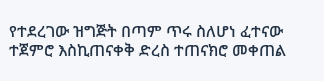የተደረገው ዝግጅት በጣም ጥሩ ስለሆነ ፈተናው ተጀምሮ እስኪጠናቀቅ ድረስ ተጠናክሮ መቀጠል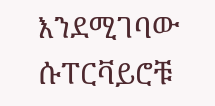እንደሚገባው ሱፐርቫይሮቹ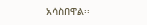አሳስበዋል፡፡